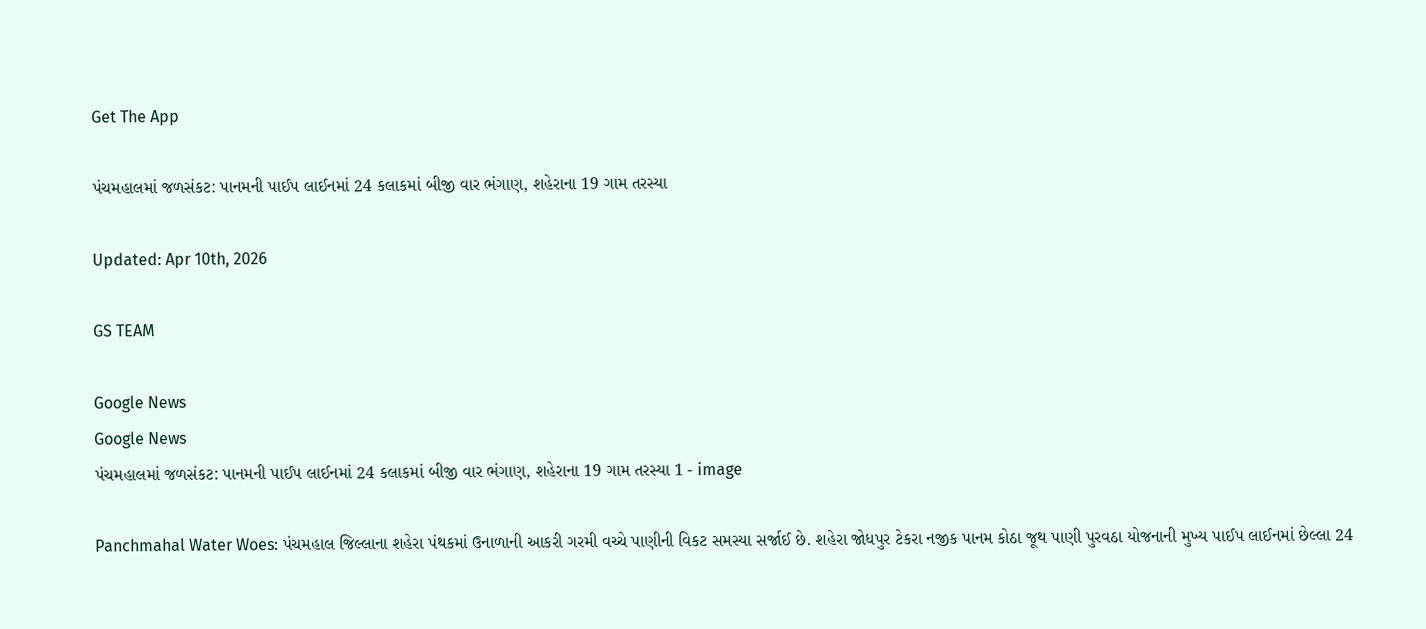Get The App

પંચમહાલમાં જળસંકટ: પાનમની પાઈપ લાઈનમાં 24 કલાકમાં બીજી વાર ભંગાણ, શહેરાના 19 ગામ તરસ્યા

Updated: Apr 10th, 2026

GS TEAM

Google News
Google News
પંચમહાલમાં જળસંકટ: પાનમની પાઈપ લાઈનમાં 24 કલાકમાં બીજી વાર ભંગાણ, શહેરાના 19 ગામ તરસ્યા 1 - image

Panchmahal Water Woes: પંચમહાલ જિલ્લાના શહેરા પંથકમાં ઉનાળાની આકરી ગરમી વચ્ચે પાણીની વિકટ સમસ્યા સર્જાઈ છે. શહેરા જોધપુર ટેકરા નજીક પાનમ કોઠા જૂથ પાણી પુરવઠા યોજનાની મુખ્ય પાઈપ લાઈનમાં છેલ્લા 24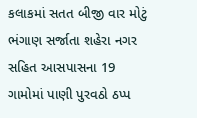કલાકમાં સતત બીજી વાર મોટું ભંગાણ સર્જાતા શહેરા નગર સહિત આસપાસના 19 ગામોમાં પાણી પુરવઠો ઠપ્પ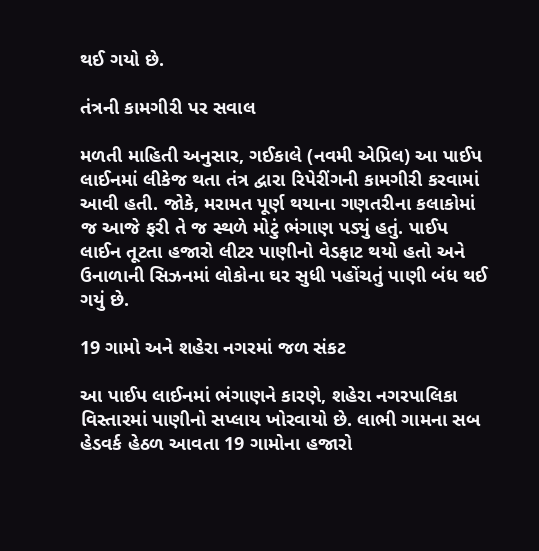થઈ ગયો છે.

તંત્રની કામગીરી પર સવાલ

મળતી માહિતી અનુસાર, ગઈકાલે (નવમી એપ્રિલ) આ પાઈપ લાઈનમાં લીકેજ થતા તંત્ર દ્વારા રિપેરીંગની કામગીરી કરવામાં આવી હતી. જોકે, મરામત પૂર્ણ થયાના ગણતરીના કલાકોમાં જ આજે ફરી તે જ સ્થળે મોટું ભંગાણ પડ્યું હતું. પાઈપ લાઈન તૂટતા હજારો લીટર પાણીનો વેડફાટ થયો હતો અને ઉનાળાની સિઝનમાં લોકોના ઘર સુધી પહોંચતું પાણી બંધ થઈ ગયું છે.

19 ગામો અને શહેરા નગરમાં જળ સંકટ

આ પાઈપ લાઈનમાં ભંગાણને કારણે, શહેરા નગરપાલિકા વિસ્તારમાં પાણીનો સપ્લાય ખોરવાયો છે. લાભી ગામના સબ હેડવર્ક હેઠળ આવતા 19 ગામોના હજારો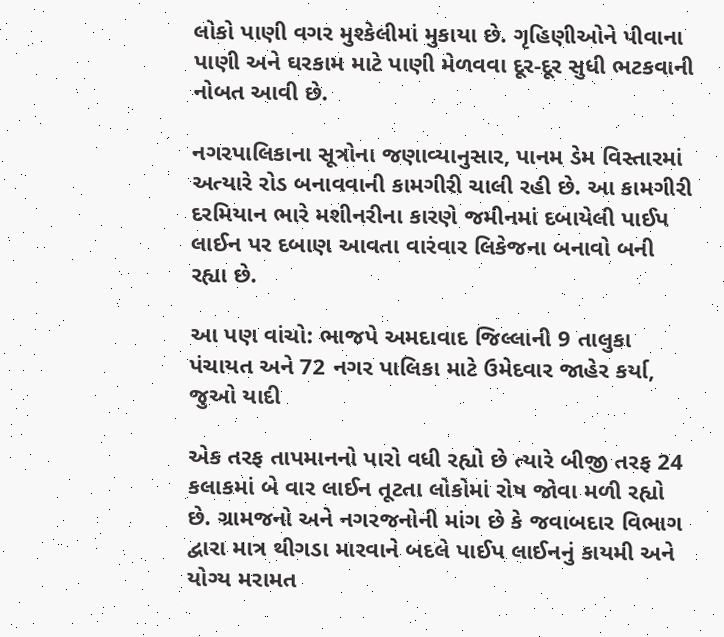લોકો પાણી વગર મુશ્કેલીમાં મુકાયા છે. ગૃહિણીઓને પીવાના પાણી અને ઘરકામ માટે પાણી મેળવવા દૂર-દૂર સુધી ભટકવાની નોબત આવી છે.

નગરપાલિકાના સૂત્રોના જણાવ્યાનુસાર, પાનમ ડેમ વિસ્તારમાં અત્યારે રોડ બનાવવાની કામગીરી ચાલી રહી છે. આ કામગીરી દરમિયાન ભારે મશીનરીના કારણે જમીનમાં દબાયેલી પાઈપ લાઈન પર દબાણ આવતા વારંવાર લિકેજના બનાવો બની રહ્યા છે.

આ પણ વાંચો: ભાજપે અમદાવાદ જિલ્લાની 9 તાલુકા પંચાયત અને 72 નગર પાલિકા માટે ઉમેદવાર જાહેર કર્યા, જુઓ યાદી

એક તરફ તાપમાનનો પારો વધી રહ્યો છે ત્યારે બીજી તરફ 24 કલાકમાં બે વાર લાઈન તૂટતા લોકોમાં રોષ જોવા મળી રહ્યો છે. ગ્રામજનો અને નગરજનોની માંગ છે કે જવાબદાર વિભાગ દ્વારા માત્ર થીગડા મારવાને બદલે પાઈપ લાઈનનું કાયમી અને યોગ્ય મરામત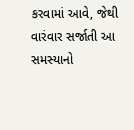કરવામાં આવે, જેથી વારંવાર સર્જાતી આ સમસ્યાનો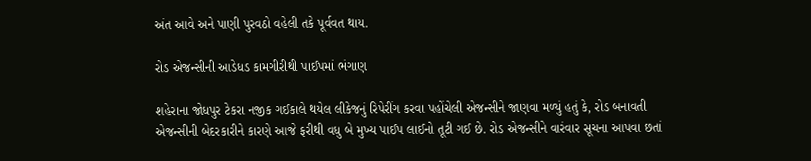અંત આવે અને પાણી પુરવઠો વહેલી તકે પૂર્વવત થાય.

રોડ એજન્સીની આડેધડ કામગીરીથી પાઈપમાં ભંગાણ

શહેરાના જોધપુર ટેકરા નજીક ગઈકાલે થયેલ લીકેજનું રિપેરીંગ કરવા પહોંચેલી એજન્સીને જાણવા મળ્યું હતું કે, રોડ બનાવતી એજન્સીની બેદરકારીને કારણે આજે ફરીથી વધુ બે મુખ્ય પાઈપ લાઈનો તૂટી ગઈ છે. રોડ એજન્સીને વારંવાર સૂચના આપવા છતાં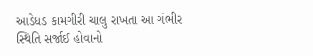આડેધડ કામગીરી ચાલુ રાખતા આ ગંભીર સ્થિતિ સર્જાઈ હોવાનો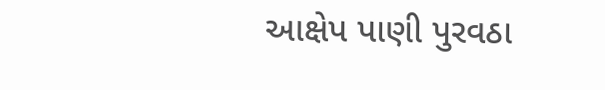આક્ષેપ પાણી પુરવઠા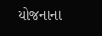યોજનાના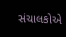સંચાલકોએ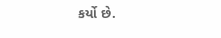કર્યો છે.